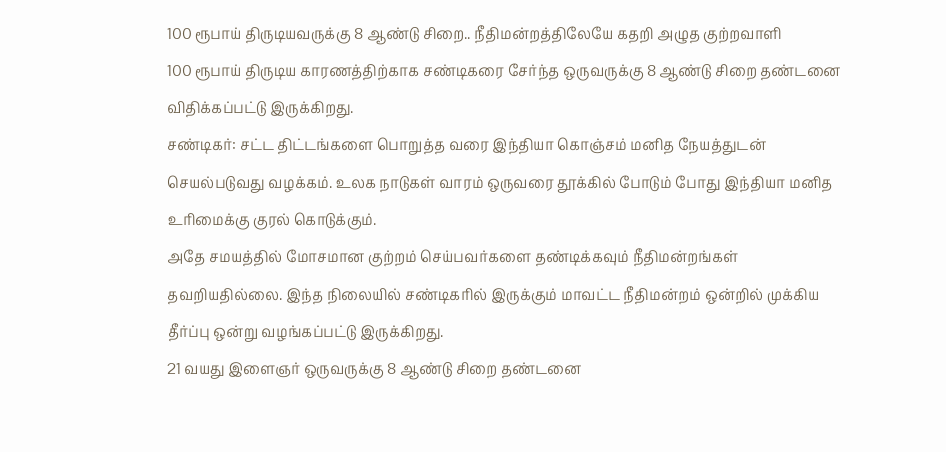100 ரூபாய் திருடியவருக்கு 8 ஆண்டு சிறை.. நீதிமன்றத்திலேயே கதறி அழுத குற்றவாளி
100 ரூபாய் திருடிய காரணத்திற்காக சண்டிகரை சேர்ந்த ஒருவருக்கு 8 ஆண்டு சிறை தண்டனை விதிக்கப்பட்டு இருக்கிறது.
சண்டிகர்: சட்ட திட்டங்களை பொறுத்த வரை இந்தியா கொஞ்சம் மனித நேயத்துடன் செயல்படுவது வழக்கம். உலக நாடுகள் வாரம் ஒருவரை தூக்கில் போடும் போது இந்தியா மனித உரிமைக்கு குரல் கொடுக்கும்.
அதே சமயத்தில் மோசமான குற்றம் செய்பவர்களை தண்டிக்கவும் நீதிமன்றங்கள் தவறியதில்லை. இந்த நிலையில் சண்டிகரில் இருக்கும் மாவட்ட நீதிமன்றம் ஒன்றில் முக்கிய தீர்ப்பு ஒன்று வழங்கப்பட்டு இருக்கிறது.
21 வயது இளைஞர் ஒருவருக்கு 8 ஆண்டு சிறை தண்டனை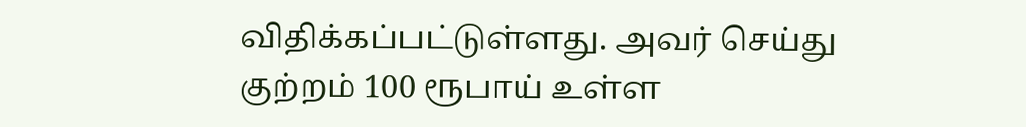விதிக்கப்பட்டுள்ளது. அவர் செய்து குற்றம் 100 ரூபாய் உள்ள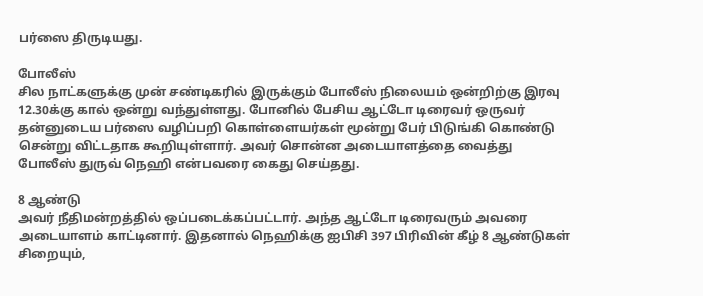பர்ஸை திருடியது.

போலீஸ்
சில நாட்களுக்கு முன் சண்டிகரில் இருக்கும் போலீஸ் நிலையம் ஒன்றிற்கு இரவு 12.30க்கு கால் ஒன்று வந்துள்ளது. போனில் பேசிய ஆட்டோ டிரைவர் ஒருவர் தன்னுடைய பர்ஸை வழிப்பறி கொள்ளையர்கள் மூன்று பேர் பிடுங்கி கொண்டு சென்று விட்டதாக கூறியுள்ளார். அவர் சொன்ன அடையாளத்தை வைத்து போலீஸ் துருவ் நெஹி என்பவரை கைது செய்தது.

8 ஆண்டு
அவர் நீதிமன்றத்தில் ஒப்படைக்கப்பட்டார். அந்த ஆட்டோ டிரைவரும் அவரை அடையாளம் காட்டினார். இதனால் நெஹிக்கு ஐபிசி 397 பிரிவின் கீழ் 8 ஆண்டுகள் சிறையும்,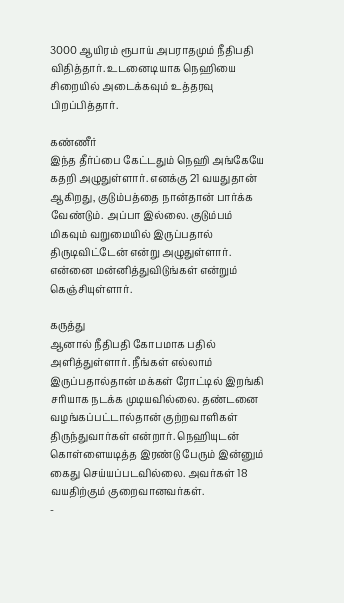3000 ஆயிரம் ரூபாய் அபராதமும் நீதிபதி விதித்தார். உடனைடியாக நெஹியை சிறையில் அடைக்கவும் உத்தரவு பிறப்பித்தார்.

கண்ணீர்
இந்த தீர்ப்பை கேட்டதும் நெஹி அங்கேயே கதறி அழுதுள்ளார். எனக்கு 21 வயதுதான் ஆகிறது, குடும்பத்தை நான்தான் பார்க்க வேண்டும். அப்பா இல்லை. குடும்பம் மிகவும் வறுமையில் இருப்பதால் திருடிவிட்டேன் என்று அழுதுள்ளார். என்னை மன்னித்துவிடுங்கள் என்றும் கெஞ்சியுள்ளார்.

கருத்து
ஆனால் நீதிபதி கோபமாக பதில் அளித்துள்ளார். நீங்கள் எல்லாம் இருப்பதால்தான் மக்கள் ரோட்டில் இறங்கி சரியாக நடக்க முடியவில்லை. தண்டனை வழங்கப்பட்டால்தான் குற்றவாளிகள் திருந்துவார்கள் என்றார். நெஹியுடன் கொள்ளையடித்த இரண்டு பேரும் இன்னும் கைது செய்யப்படவில்லை. அவர்கள் 18 வயதிற்கும் குறைவானவர்கள்.
-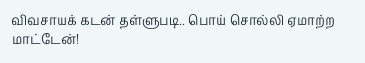விவசாயக் கடன் தள்ளுபடி.. பொய் சொல்லி ஏமாற்ற மாட்டேன்!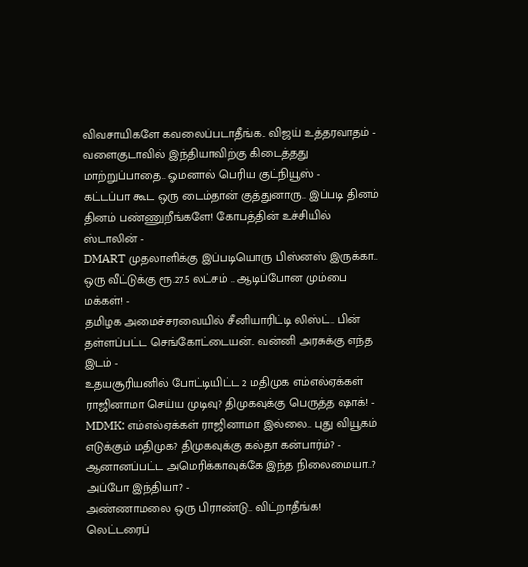விவசாயிகளே கவலைப்படாதீங்க.. விஜய் உத்தரவாதம் -
வளைகுடாவில் இந்தியாவிற்கு கிடைத்தது மாற்றுப்பாதை.. ஓமனால் பெரிய குட்நியூஸ் -
கட்டப்பா கூட ஒரு டைம்தான் குத்துனாரு.. இப்படி தினம் தினம் பண்ணுறீங்களே! கோபத்தின் உச்சியில் ஸ்டாலின் -
DMART முதலாளிக்கு இப்படியொரு பிஸ்னஸ் இருக்கா.. ஒரு வீட்டுக்கு ரூ.27.5 லட்சம் .. ஆடிப்போன மும்பை மக்கள்! -
தமிழக அமைச்சரவையில் சீனியாரிட்டி லிஸ்ட்.. பின் தள்ளப்பட்ட செங்கோட்டையன்.. வன்னி அரசுக்கு எந்த இடம் -
உதயசூரியனில் போட்டியிட்ட 2 மதிமுக எம்எல்ஏக்கள் ராஜினாமா செய்ய முடிவு? திமுகவுக்கு பெருத்த ஷாக்! -
MDMK: எம்எல்ஏக்கள் ராஜினாமா இல்லை.. புது வியூகம் எடுக்கும் மதிமுக? திமுகவுக்கு கல்தா கன்பார்ம்? -
ஆனானப்பட்ட அமெரிக்காவுக்கே இந்த நிலைமையா..? அப்போ இந்தியா? -
அண்ணாமலை ஒரு பிராண்டு.. விட்றாதீங்க! லெட்டரைப்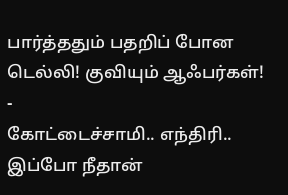பார்த்ததும் பதறிப் போன டெல்லி! குவியும் ஆஃபர்கள்! -
கோட்டைச்சாமி.. எந்திரி.. இப்போ நீதான்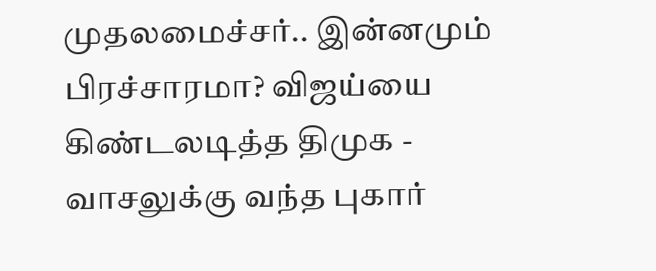முதலமைச்சர்.. இன்னமும் பிரச்சாரமா? விஜய்யை கிண்டலடித்த திமுக -
வாசலுக்கு வந்த புகார்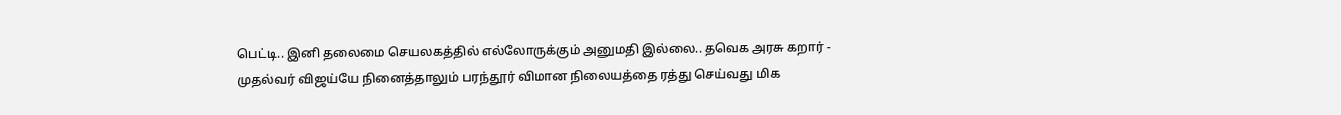பெட்டி.. இனி தலைமை செயலகத்தில் எல்லோருக்கும் அனுமதி இல்லை.. தவெக அரசு கறார் -
முதல்வர் விஜய்யே நினைத்தாலும் பரந்தூர் விமான நிலையத்தை ரத்து செய்வது மிக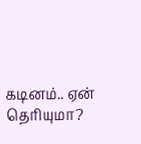கடினம்.. ஏன் தெரியுமா?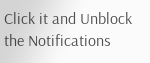Click it and Unblock the Notifications